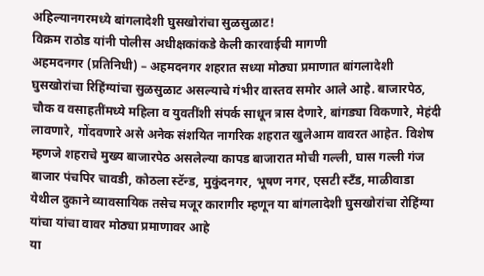अहिल्यानगरमध्ये बांगलादेशी घुसखोरांचा सुळसुळाट!
विक्रम राठोड यांनी पोलीस अधीक्षकांकडे केली कारवाईची मागणी
अहमदनगर (प्रतिनिधी) – अहमदनगर शहरात सध्या मोठ्या प्रमाणात बांगलादेशी घुसखोरांचा रिहिंग्यांचा सुळसुळाट असल्याचे गंभीर वास्तव समोर आले आहे. बाजारपेठ, चौक व वसाहतींमध्ये महिला व युवतींशी संपर्क साधून त्रास देणारे, बांगड्या विकणारे, मेहंदी लावणारे, गोंदवणारे असे अनेक संशयित नागरिक शहरात खुलेआम वावरत आहेत. विशेष म्हणजे शहराचे मुख्य बाजारपेठ असलेल्या कापड बाजारात मोची गल्ली, घास गल्ली गंज बाजार पंचपिर चावडी, कोठला स्टॅन्ड, मुकुंदनगर, भूषण नगर, एसटी स्टँड, माळीवाडा येथील दुकाने व्यावसायिक तसेच मजूर कारागीर म्हणून या बांगलादेशी घुसखोरांचा रोहिंग्या यांचा यांचा वावर मोठ्या प्रमाणावर आहे
या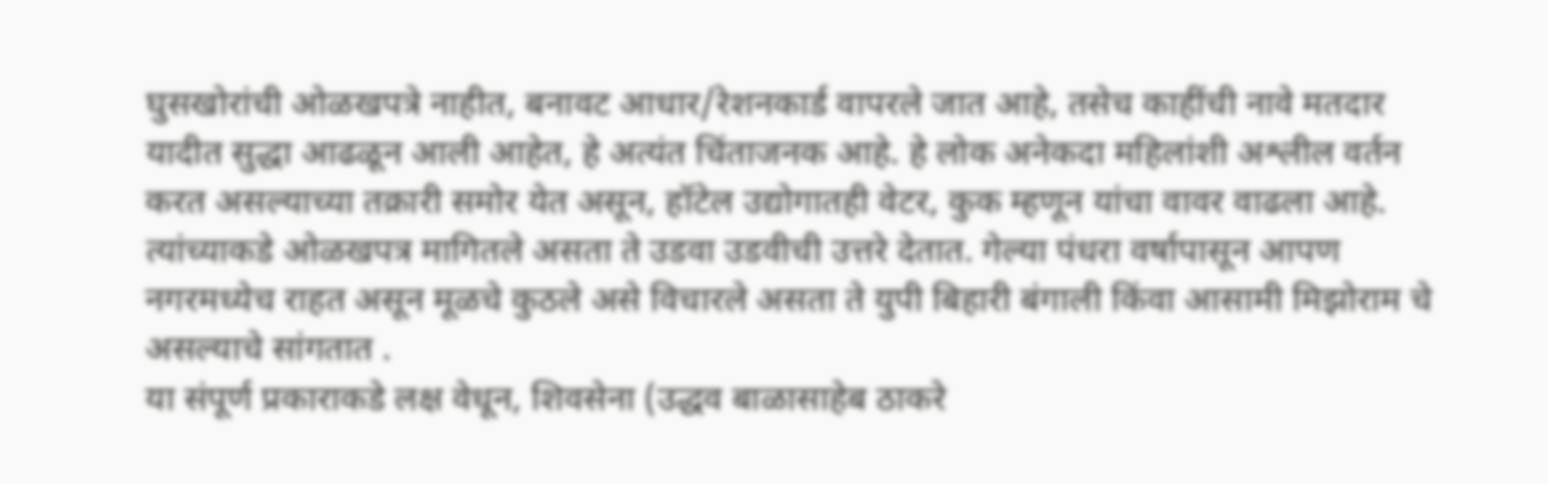घुसखोरांची ओळखपत्रे नाहीत, बनावट आधार/रेशनकार्ड वापरले जात आहे, तसेच काहींची नावे मतदार यादीत सुद्धा आढळून आली आहेत, हे अत्यंत चिंताजनक आहे. हे लोक अनेकदा महिलांशी अश्लील वर्तन करत असल्याच्या तक्रारी समोर येत असून, हॉटेल उद्योगातही वेटर, कुक म्हणून यांचा वावर वाढला आहे.
त्यांच्याकडे ओळखपत्र मागितले असता ते उडवा उडवीची उत्तरे देतात. गेल्या पंधरा वर्षापासून आपण नगरमध्येच राहत असून मूळचे कुठले असे विचारले असता ते युपी बिहारी बंगाली किंवा आसामी मिझोराम चे असल्याचे सांगतात .
या संपूर्ण प्रकाराकडे लक्ष वेधून, शिवसेना (उद्धव बाळासाहेब ठाकरे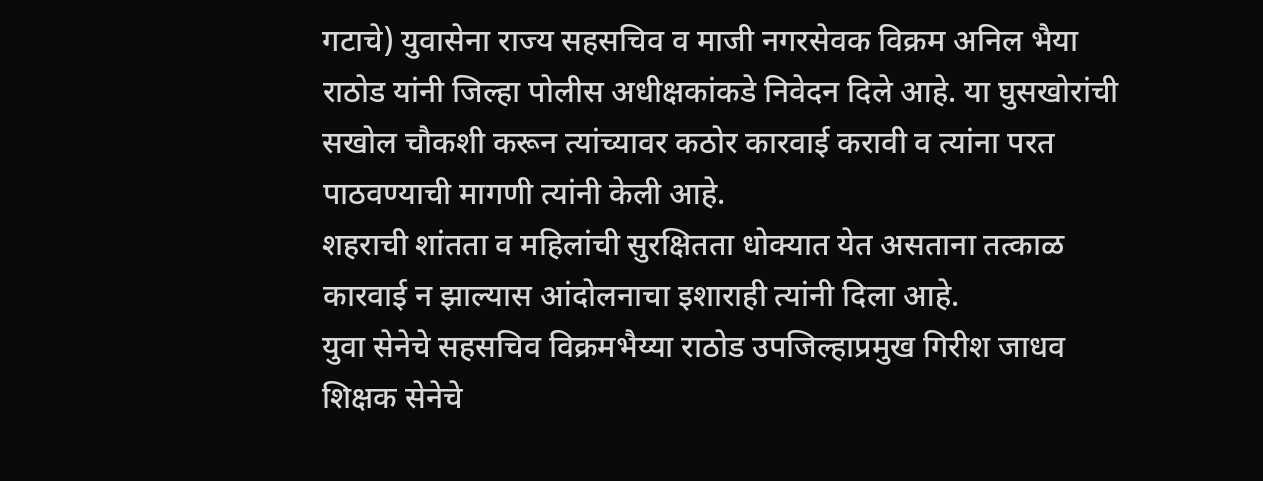गटाचे) युवासेना राज्य सहसचिव व माजी नगरसेवक विक्रम अनिल भैया राठोड यांनी जिल्हा पोलीस अधीक्षकांकडे निवेदन दिले आहे. या घुसखोरांची सखोल चौकशी करून त्यांच्यावर कठोर कारवाई करावी व त्यांना परत पाठवण्याची मागणी त्यांनी केली आहे.
शहराची शांतता व महिलांची सुरक्षितता धोक्यात येत असताना तत्काळ कारवाई न झाल्यास आंदोलनाचा इशाराही त्यांनी दिला आहे.
युवा सेनेचे सहसचिव विक्रमभैय्या राठोड उपजिल्हाप्रमुख गिरीश जाधव शिक्षक सेनेचे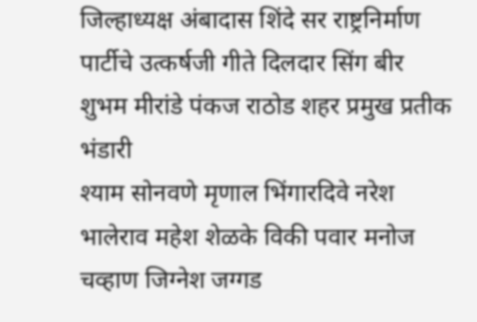जिल्हाध्यक्ष अंबादास शिंदे सर राष्ट्रनिर्माण पार्टीचे उत्कर्षजी गीते दिलदार सिंग बीर शुभम मीरांडे पंकज राठोड शहर प्रमुख प्रतीक भंडारी
श्याम सोनवणे मृणाल भिंगारदिवे नरेश भालेराव महेश शेळके विकी पवार मनोज चव्हाण जिग्नेश जग्गड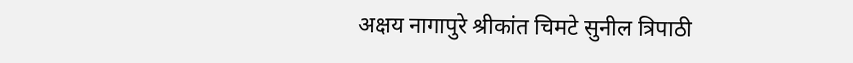अक्षय नागापुरे श्रीकांत चिमटे सुनील त्रिपाठी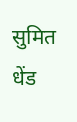सुमित धेंड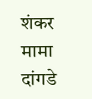शंकर मामा दांगडे